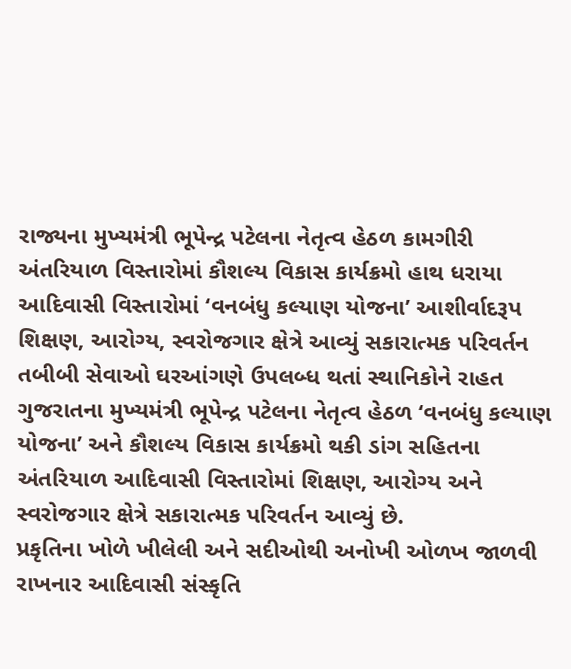રાજ્યના મુખ્યમંત્રી ભૂપેન્દ્ર પટેલના નેતૃત્વ હેઠળ કામગીરી
અંતરિયાળ વિસ્તારોમાં કૌશલ્ય વિકાસ કાર્યક્રમો હાથ ધરાયા
આદિવાસી વિસ્તારોમાં ‘વનબંધુ કલ્યાણ યોજના’ આશીર્વાદરૂપ
શિક્ષણ, આરોગ્ય, સ્વરોજગાર ક્ષેત્રે આવ્યું સકારાત્મક પરિવર્તન
તબીબી સેવાઓ ઘરઆંગણે ઉપલબ્ધ થતાં સ્થાનિકોને રાહત
ગુજરાતના મુખ્યમંત્રી ભૂપેન્દ્ર પટેલના નેતૃત્વ હેઠળ ‘વનબંધુ કલ્યાણ યોજના’ અને કૌશલ્ય વિકાસ કાર્યક્રમો થકી ડાંગ સહિતના અંતરિયાળ આદિવાસી વિસ્તારોમાં શિક્ષણ, આરોગ્ય અને સ્વરોજગાર ક્ષેત્રે સકારાત્મક પરિવર્તન આવ્યું છે.
પ્રકૃતિના ખોળે ખીલેલી અને સદીઓથી અનોખી ઓળખ જાળવી રાખનાર આદિવાસી સંસ્કૃતિ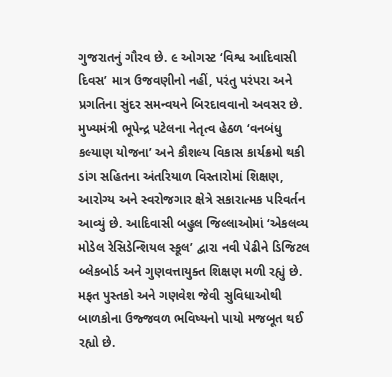ગુજરાતનું ગૌરવ છે. ૯ ઓગસ્ટ ‘વિશ્વ આદિવાસી દિવસ’ માત્ર ઉજવણીનો નહીં, પરંતુ પરંપરા અને પ્રગતિના સુંદર સમન્વયને બિરદાવવાનો અવસર છે. મુખ્યમંત્રી ભૂપેન્દ્ર પટેલના નેતૃત્વ હેઠળ ‘વનબંધુ કલ્યાણ યોજના’ અને કૌશલ્ય વિકાસ કાર્યક્રમો થકી ડાંગ સહિતના અંતરિયાળ વિસ્તારોમાં શિક્ષણ, આરોગ્ય અને સ્વરોજગાર ક્ષેત્રે સકારાત્મક પરિવર્તન આવ્યું છે. આદિવાસી બહુલ જિલ્લાઓમાં ‘એકલવ્ય મોડેલ રેસિડેન્શિયલ સ્કૂલ’ દ્વારા નવી પેઢીને ડિજિટલ બ્લેકબોર્ડ અને ગુણવત્તાયુક્ત શિક્ષણ મળી રહ્યું છે. મફત પુસ્તકો અને ગણવેશ જેવી સુવિધાઓથી બાળકોના ઉજ્જવળ ભવિષ્યનો પાયો મજબૂત થઈ રહ્યો છે.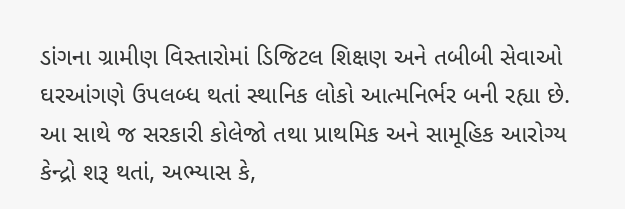ડાંગના ગ્રામીણ વિસ્તારોમાં ડિજિટલ શિક્ષણ અને તબીબી સેવાઓ ઘરઆંગણે ઉપલબ્ધ થતાં સ્થાનિક લોકો આત્મનિર્ભર બની રહ્યા છે. આ સાથે જ સરકારી કોલેજો તથા પ્રાથમિક અને સામૂહિક આરોગ્ય કેન્દ્રો શરૂ થતાં, અભ્યાસ કે,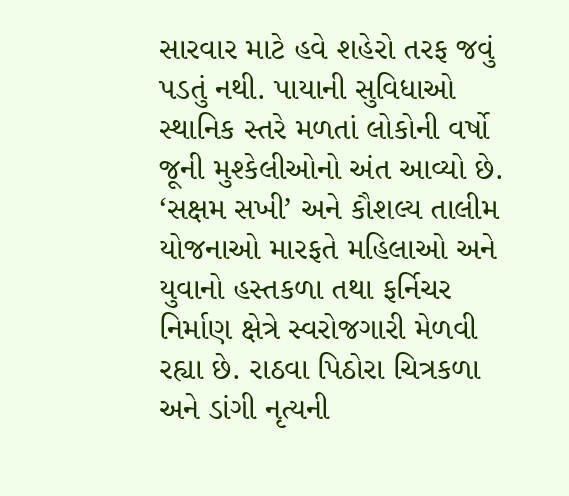સારવાર માટે હવે શહેરો તરફ જવું પડતું નથી. પાયાની સુવિધાઓ સ્થાનિક સ્તરે મળતાં લોકોની વર્ષો જૂની મુશ્કેલીઓનો અંત આવ્યો છે. ‘સક્ષમ સખી’ અને કૌશલ્ય તાલીમ યોજનાઓ મારફતે મહિલાઓ અને યુવાનો હસ્તકળા તથા ફર્નિચર નિર્માણ ક્ષેત્રે સ્વરોજગારી મેળવી રહ્યા છે. રાઠવા પિઠોરા ચિત્રકળા અને ડાંગી નૃત્યની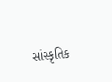સાંસ્કૃતિક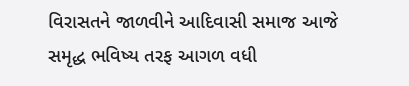વિરાસતને જાળવીને આદિવાસી સમાજ આજે સમૃદ્ધ ભવિષ્ય તરફ આગળ વધી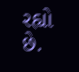રહ્યો છે.